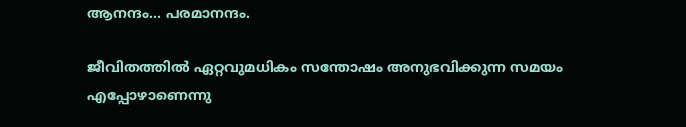ആനന്ദം… പരമാനന്ദം.

ജീവിതത്തിൽ ഏറ്റവുമധികം സന്തോഷം അനുഭവിക്കുന്ന സമയം എപ്പോഴാണെന്നു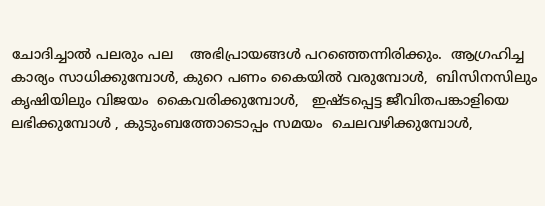ചോദിച്ചാൽ പലരും പല    അഭിപ്രായങ്ങൾ പറഞ്ഞെന്നിരിക്കും.  ആഗ്രഹിച്ച കാര്യം സാധിക്കുമ്പോൾ, കുറെ പണം കൈയിൽ വരുമ്പോൾ,  ബിസിനസിലും കൃഷിയിലും വിജയം  കൈവരിക്കുമ്പോൾ,   ഇഷ്ടപ്പെട്ട ജീവിതപങ്കാളിയെ ലഭിക്കുമ്പോൾ , കുടുംബത്തോടൊപ്പം സമയം  ചെലവഴിക്കുമ്പോൾ,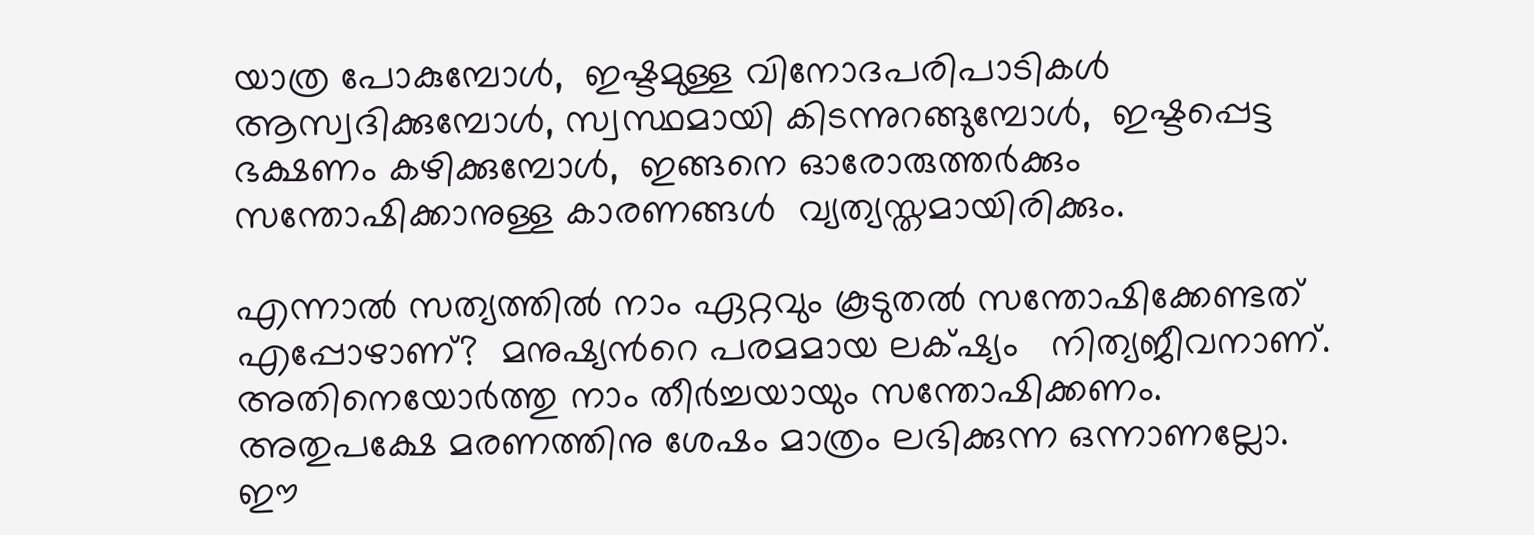യാത്ര പോകുമ്പോൾ,  ഇഷ്ടമുള്ള വിനോദപരിപാടികൾ ആസ്വദിക്കുമ്പോൾ, സ്വസ്ഥമായി കിടന്നുറങ്ങുമ്പോൾ,  ഇഷ്ടപ്പെട്ട ഭക്ഷണം കഴിക്കുമ്പോൾ,  ഇങ്ങനെ ഓരോരുത്തർക്കും സന്തോഷിക്കാനുള്ള കാരണങ്ങൾ  വ്യത്യസ്തമായിരിക്കും.

എന്നാൽ സത്യത്തിൽ നാം ഏറ്റവും കൂടുതൽ സന്തോഷിക്കേണ്ടത് എപ്പോഴാണ്?  മനുഷ്യൻറെ പരമമായ ലക്‌ഷ്യം   നിത്യജീവനാണ്.  അതിനെയോർത്തു നാം തീർച്ചയായും സന്തോഷിക്കണം. അതുപക്ഷേ മരണത്തിനു ശേഷം മാത്രം ലഭിക്കുന്ന ഒന്നാണല്ലോ.   ഈ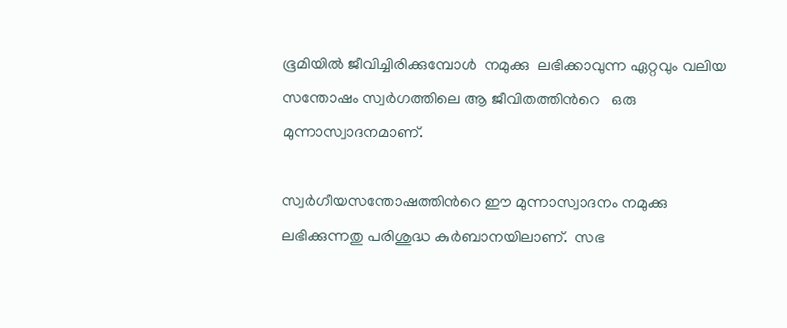ഭൂമിയിൽ ജീവിച്ചിരിക്കുമ്പോൾ  നമുക്കു  ലഭിക്കാവുന്ന ഏറ്റവും വലിയ സന്തോഷം സ്വർഗത്തിലെ ആ ജീവിതത്തിൻറെ   ഒരു മുന്നാസ്വാദനമാണ്.

സ്വർഗീയസന്തോഷത്തിൻറെ ഈ മുന്നാസ്വാദനം നമുക്കു ലഭിക്കുന്നതു പരിശുദ്ധ കുർബാനയിലാണ്.  സഭ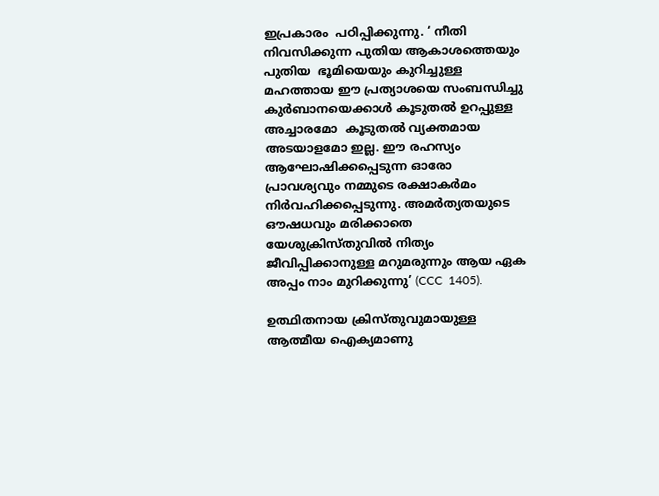ഇപ്രകാരം  പഠിപ്പിക്കുന്നു. ‘ നീതി നിവസിക്കുന്ന പുതിയ ആകാശത്തെയും പുതിയ  ഭൂമിയെയും കുറിച്ചുള്ള മഹത്തായ ഈ പ്രത്യാശയെ സംബന്ധിച്ചു കുർബാനയെക്കാൾ കൂടുതൽ ഉറപ്പുള്ള അച്ചാരമോ  കൂടുതൽ വ്യക്തമായ അടയാളമോ ഇല്ല. ഈ രഹസ്യം ആഘോഷിക്കപ്പെടുന്ന ഓരോ പ്രാവശ്യവും നമ്മുടെ രക്ഷാകർമം നിർവഹിക്കപ്പെടുന്നു. അമർത്യതയുടെ  ഔഷധവും മരിക്കാതെ യേശുക്രിസ്തുവിൽ നിത്യം ജീവിപ്പിക്കാനുള്ള മറുമരുന്നും ആയ ഏക അപ്പം നാം മുറിക്കുന്നു’ (CCC  1405).

ഉത്ഥിതനായ ക്രിസ്തുവുമായുള്ള ആത്മീയ ഐക്യമാണു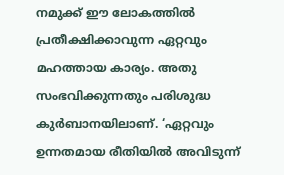നമുക്ക് ഈ ലോകത്തിൽ പ്രതീക്ഷിക്കാവുന്ന ഏറ്റവും മഹത്തായ കാര്യം. അതു സംഭവിക്കുന്നതും പരിശുദ്ധ കുർബാനയിലാണ്. ‘ഏറ്റവും ഉന്നതമായ രീതിയിൽ അവിടുന്ന്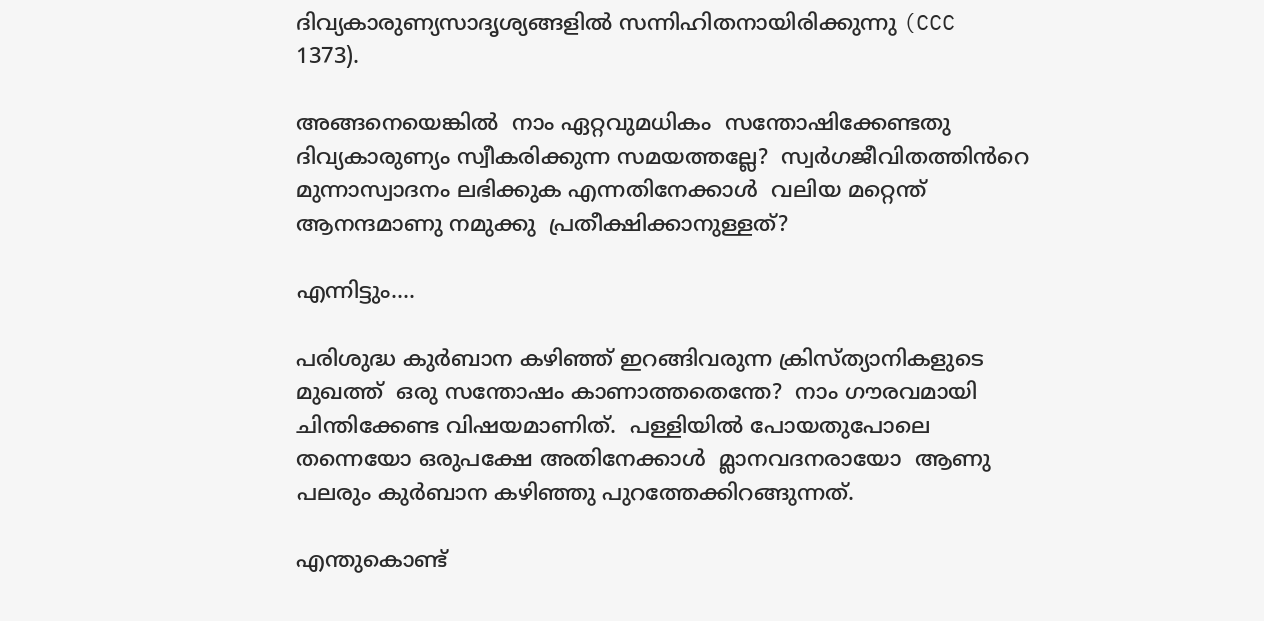ദിവ്യകാരുണ്യസാദൃശ്യങ്ങളിൽ സന്നിഹിതനായിരിക്കുന്നു (CCC 1373).

അങ്ങനെയെങ്കിൽ  നാം ഏറ്റവുമധികം  സന്തോഷിക്കേണ്ടതു  ദിവ്യകാരുണ്യം സ്വീകരിക്കുന്ന സമയത്തല്ലേ?  സ്വർഗജീവിതത്തിൻറെ മുന്നാസ്വാദനം ലഭിക്കുക എന്നതിനേക്കാൾ  വലിയ മറ്റെന്ത്  ആനന്ദമാണു നമുക്കു  പ്രതീക്ഷിക്കാനുള്ളത്?

എന്നിട്ടും….

പരിശുദ്ധ കുർബാന കഴിഞ്ഞ് ഇറങ്ങിവരുന്ന ക്രിസ്ത്യാനികളുടെ മുഖത്ത്  ഒരു സന്തോഷം കാണാത്തതെന്തേ?  നാം ഗൗരവമായി ചിന്തിക്കേണ്ട വിഷയമാണിത്.  പള്ളിയിൽ പോയതുപോലെ തന്നെയോ ഒരുപക്ഷേ അതിനേക്കാൾ  മ്ലാനവദനരായോ  ആണു പലരും കുർബാന കഴിഞ്ഞു പുറത്തേക്കിറങ്ങുന്നത്.

എന്തുകൊണ്ട്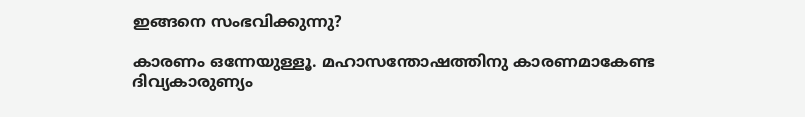ഇങ്ങനെ സംഭവിക്കുന്നു?

കാരണം ഒന്നേയുള്ളൂ. മഹാസന്തോഷത്തിനു കാരണമാകേണ്ട ദിവ്യകാരുണ്യം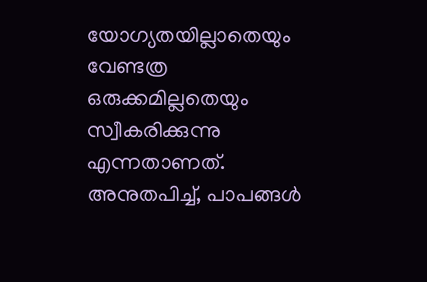യോഗ്യതയില്ലാതെയും വേണ്ടത്ര ഒരുക്കമില്ലതെയും സ്വീകരിക്കുന്നു എന്നതാണത്.  അനുതപിച്ച്, പാപങ്ങൾ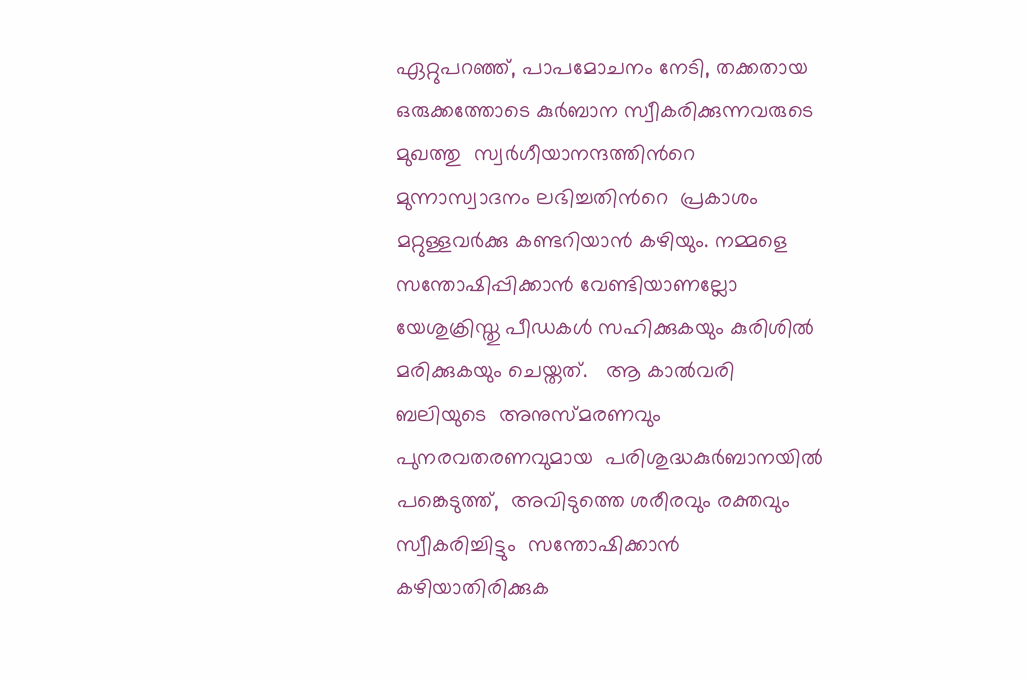ഏറ്റുപറഞ്ഞ്, പാപമോചനം നേടി, തക്കതായ  ഒരുക്കത്തോടെ കുർബാന സ്വീകരിക്കുന്നവരുടെ മുഖത്തു  സ്വർഗീയാനന്ദത്തിൻറെ മുന്നാസ്വാദനം ലഭിച്ചതിൻറെ  പ്രകാശം  മറ്റുള്ളവർക്കു കണ്ടറിയാൻ കഴിയും. നമ്മളെ സന്തോഷിപ്പിക്കാൻ വേണ്ടിയാണല്ലോ  യേശുക്രിസ്തു പീഡകൾ സഹിക്കുകയും കുരിശിൽ മരിക്കുകയും ചെയ്തത്.   ആ കാൽവരി ബലിയുടെ  അനുസ്മരണവും പുനരവതരണവുമായ  പരിശുദ്ധകുർബാനയിൽ പങ്കെടുത്ത്,  അവിടുത്തെ ശരീരവും രക്തവും  സ്വീകരിച്ചിട്ടും  സന്തോഷിക്കാൻ കഴിയാതിരിക്കുക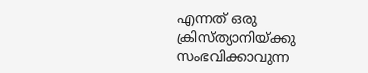എന്നത് ഒരു  ക്രിസ്ത്യാനിയ്ക്കു സംഭവിക്കാവുന്ന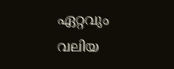ഏറ്റവും വലിയ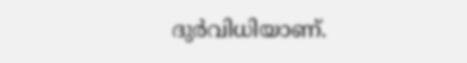ദുർവിധിയാണ്.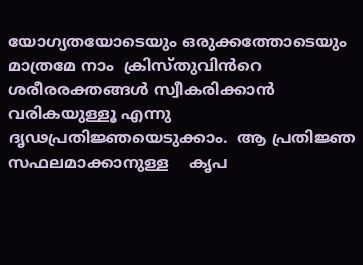യോഗ്യതയോടെയും ഒരുക്കത്തോടെയും മാത്രമേ നാം  ക്രിസ്തുവിൻറെ ശരീരരക്തങ്ങൾ സ്വീകരിക്കാൻ  വരികയുള്ളൂ എന്നു  ദൃഢപ്രതിജ്ഞയെടുക്കാം.  ആ പ്രതിജ്ഞ സഫലമാക്കാനുള്ള    കൃപ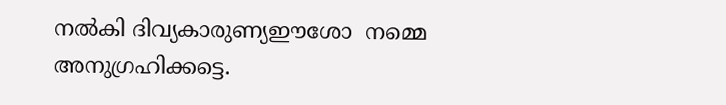നൽകി ദിവ്യകാരുണ്യഈശോ  നമ്മെ അനുഗ്രഹിക്കട്ടെ.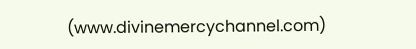(www.divinemercychannel.com)